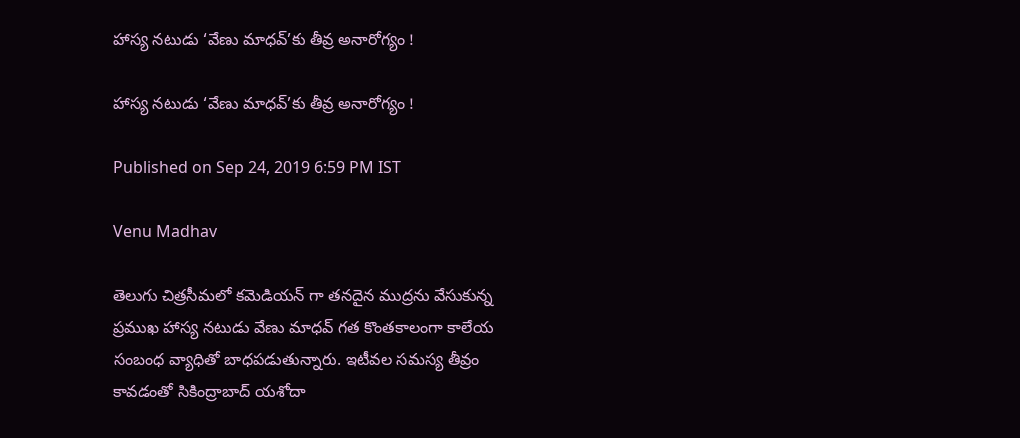హాస్య నటుడు ‘వేణు మాధవ్’కు తీవ్ర అనారోగ్యం !

హాస్య నటుడు ‘వేణు మాధవ్’కు తీవ్ర అనారోగ్యం !

Published on Sep 24, 2019 6:59 PM IST

Venu Madhav

తెలుగు చిత్రసీమలో కమెడియన్ గా తనదైన ముద్రను వేసుకున్న ప్రముఖ హాస్య నటుడు వేణు మాధవ్ గత కొంతకాలంగా కాలేయ సంబంధ వ్యాధితో బాధపడుతున్నారు. ఇటీవల సమస్య తీవ్రం కావడంతో సికింద్రాబాద్ యశోదా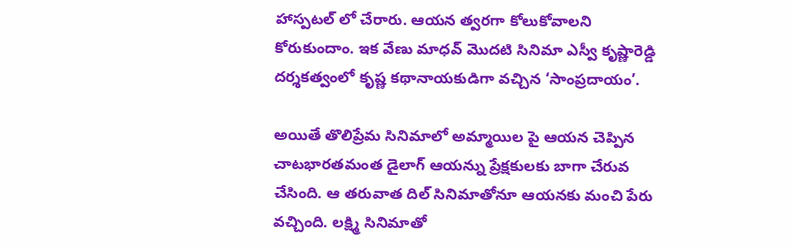హాస్పటల్ లో చేరారు. ఆయన త్వరగా కోలుకోవాలని కోరుకుందాం. ఇక వేణు మాధవ్ మొదటి సినిమా ఎస్వీ కృష్ణారెడ్డి దర్శకత్వంలో కృష్ణ కథానాయకుడిగా వచ్చిన ‘సాంప్రదాయం’.

అయితే తొలిప్రేమ సినిమాలో అమ్మాయిల పై ఆయన చెప్పిన చాటభారతమంత డైలాగ్ ఆయన్ను ప్రేక్షకులకు బాగా చేరువ చేసింది. ఆ తరువాత దిల్ సినిమాతోనూ ఆయనకు మంచి పేరు వచ్చింది. లక్ష్మి సినిమాతో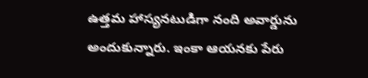ఉత్తమ హాస్యనటుడిగా నంది అవార్డును అందుకున్నారు. ఇంకా ఆయనకు పేరు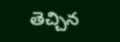తెచ్చిన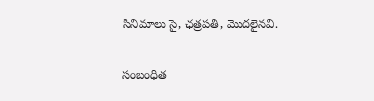సినిమాలు సై, ఛత్రపతి, మొదలైనవి.

సంబంధిత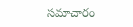సమాచారం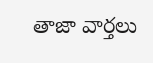తాజా వార్తలు